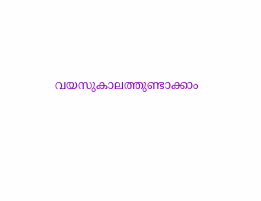വയസുകാലത്തുണ്ടാക്കാം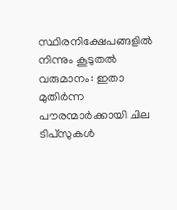സ്ഥിരനിക്ഷേപങ്ങളില്‍ നിന്നും കൂടുതല്‍ വരുമാനം: ഇതാ മുതിര്‍ന്ന പൗരന്മാര്‍ക്കായി ചില ടിപ്‌സുകള്‍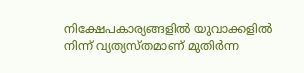നിക്ഷേപകാര്യങ്ങളില്‍ യുവാക്കളില്‍ നിന്ന് വ്യത്യസ്തമാണ് മുതിര്‍ന്ന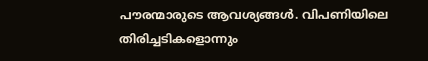പൗരന്മാരുടെ ആവശ്യങ്ങള്‍. വിപണിയിലെ തിരിച്ചടികളൊന്നും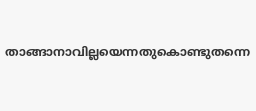താങ്ങാനാവില്ലയെന്നതുകൊണ്ടുതന്നെ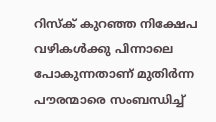റിസ്‌ക് കുറഞ്ഞ നിക്ഷേപ വഴികള്‍ക്കു പിന്നാലെ പോകുന്നതാണ് മുതിര്‍ന്ന പൗരന്മാരെ സംബന്ധിച്ച്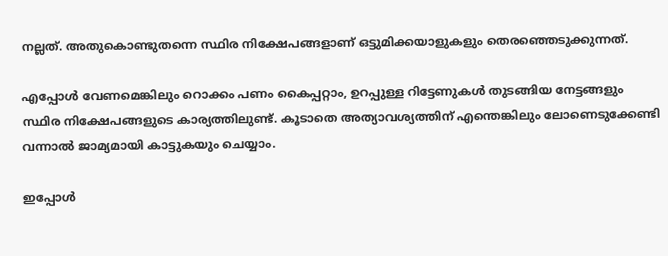നല്ലത്. അതുകൊണ്ടുതന്നെ സ്ഥിര നിക്ഷേപങ്ങളാണ് ഒട്ടുമിക്കയാളുകളും തെരഞ്ഞെടുക്കുന്നത്.

എപ്പോള്‍ വേണമെങ്കിലും റൊക്കം പണം കൈപ്പറ്റാം, ഉറപ്പുള്ള റിട്ടേണുകള്‍ തുടങ്ങിയ നേട്ടങ്ങളും സ്ഥിര നിക്ഷേപങ്ങളുടെ കാര്യത്തിലുണ്ട്. കൂടാതെ അത്യാവശ്യത്തിന് എന്തെങ്കിലും ലോണെടുക്കേണ്ടി വന്നാല്‍ ജാമ്യമായി കാട്ടുകയും ചെയ്യാം.

ഇപ്പോള്‍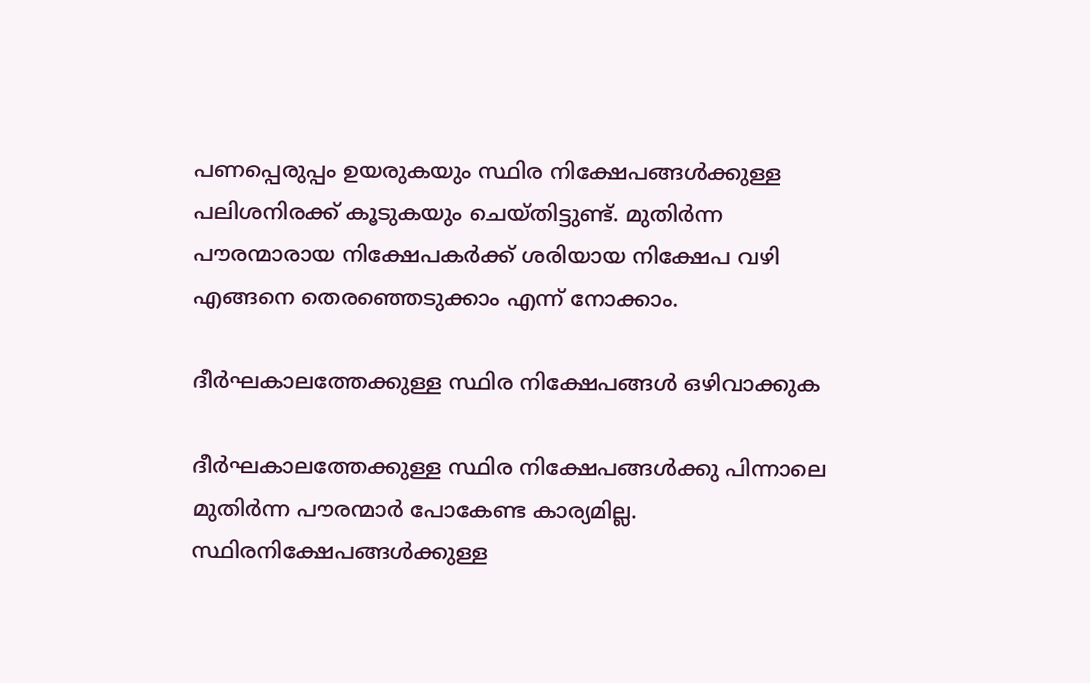പണപ്പെരുപ്പം ഉയരുകയും സ്ഥിര നിക്ഷേപങ്ങള്‍ക്കുള്ള പലിശനിരക്ക് കൂടുകയും ചെയ്തിട്ടുണ്ട്. മുതിര്‍ന്ന പൗരന്മാരായ നിക്ഷേപകര്‍ക്ക് ശരിയായ നിക്ഷേപ വഴി എങ്ങനെ തെരഞ്ഞെടുക്കാം എന്ന് നോക്കാം.

ദീര്‍ഘകാലത്തേക്കുള്ള സ്ഥിര നിക്ഷേപങ്ങള്‍ ഒഴിവാക്കുക

ദീര്‍ഘകാലത്തേക്കുള്ള സ്ഥിര നിക്ഷേപങ്ങള്‍ക്കു പിന്നാലെ മുതിര്‍ന്ന പൗരന്മാര്‍ പോകേണ്ട കാര്യമില്ല. സ്ഥിരനിക്ഷേപങ്ങള്‍ക്കുള്ള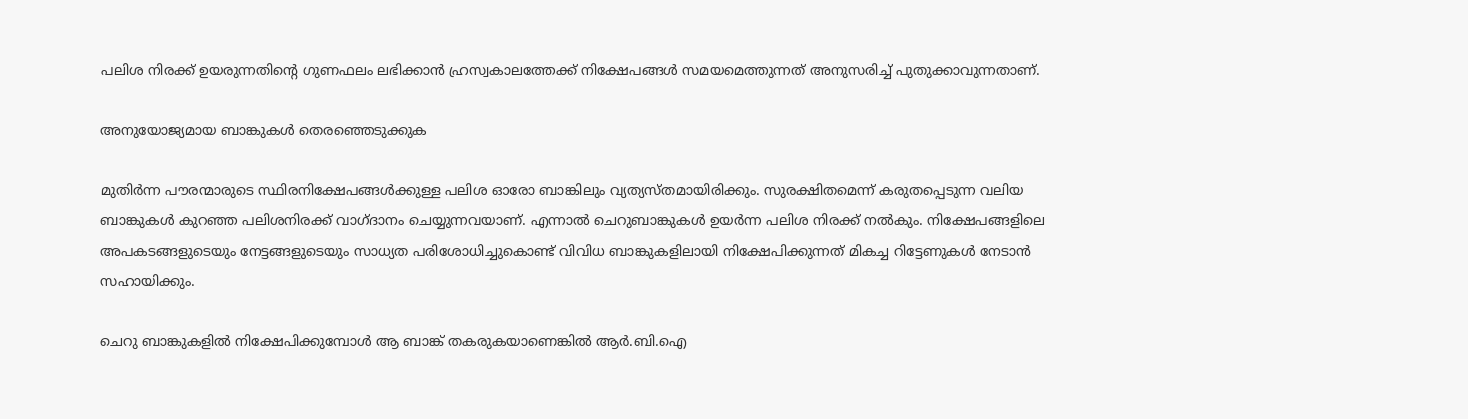പലിശ നിരക്ക് ഉയരുന്നതിന്റെ ഗുണഫലം ലഭിക്കാന്‍ ഹ്രസ്വകാലത്തേക്ക് നിക്ഷേപങ്ങള്‍ സമയമെത്തുന്നത് അനുസരിച്ച് പുതുക്കാവുന്നതാണ്.

അനുയോജ്യമായ ബാങ്കുകള്‍ തെരഞ്ഞെടുക്കുക

മുതിര്‍ന്ന പൗരന്മാരുടെ സ്ഥിരനിക്ഷേപങ്ങള്‍ക്കുള്ള പലിശ ഓരോ ബാങ്കിലും വ്യത്യസ്തമായിരിക്കും. സുരക്ഷിതമെന്ന് കരുതപ്പെടുന്ന വലിയ ബാങ്കുകള്‍ കുറഞ്ഞ പലിശനിരക്ക് വാഗ്ദാനം ചെയ്യുന്നവയാണ്. എന്നാല്‍ ചെറുബാങ്കുകള്‍ ഉയര്‍ന്ന പലിശ നിരക്ക് നല്‍കും. നിക്ഷേപങ്ങളിലെ അപകടങ്ങളുടെയും നേട്ടങ്ങളുടെയും സാധ്യത പരിശോധിച്ചുകൊണ്ട് വിവിധ ബാങ്കുകളിലായി നിക്ഷേപിക്കുന്നത് മികച്ച റിട്ടേണുകള്‍ നേടാന്‍ സഹായിക്കും.

ചെറു ബാങ്കുകളില്‍ നിക്ഷേപിക്കുമ്പോള്‍ ആ ബാങ്ക് തകരുകയാണെങ്കില്‍ ആര്‍.ബി.ഐ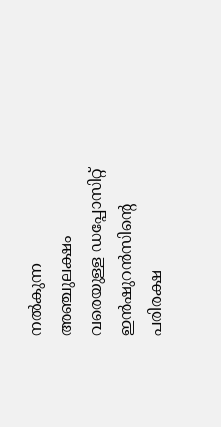നല്‍കുന്ന അഞ്ചുലക്ഷം വരെയുള്ള ഡപ്പോസിറ്റ് ഇന്‍ഷുറന്‍സിന്റെ പരിരക്ഷ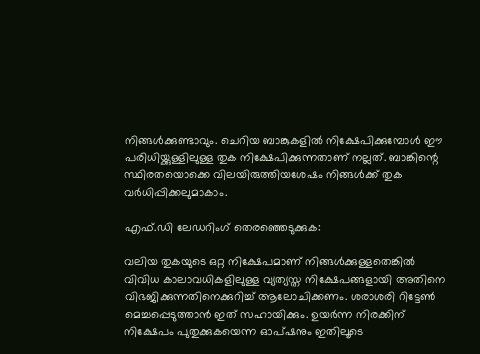നിങ്ങള്‍ക്കുണ്ടാവും. ചെറിയ ബാങ്കുകളില്‍ നിക്ഷേപിക്കുമ്പോള്‍ ഈ പരിധിയ്ക്കുള്ളിലുള്ള തുക നിക്ഷേപിക്കുന്നതാണ് നല്ലത്. ബാങ്കിന്റെ സ്ഥിരതയൊക്കെ വിലയിരുത്തിയശേഷം നിങ്ങള്‍ക്ക് തുക വര്‍ധിപ്പിക്കലുമാകാം.

എഫ്.ഡി ലേഡറിംഗ് തെരഞ്ഞെടുക്കുക:

വലിയ തുകയുടെ ഒറ്റ നിക്ഷേപമാണ് നിങ്ങള്‍ക്കുള്ളതെങ്കില്‍ വിവിധ കാലാവധികളിലുള്ള വ്യത്യസ്ത നിക്ഷേപങ്ങളായി അതിനെ വിഭജിക്കുന്നതിനെക്കുറിച്ച് ആലോചിക്കണം. ശരാശരി റിട്ടേണ്‍ മെച്ചപ്പെടുത്താന്‍ ഇത് സഹായിക്കും. ഉയര്‍ന്ന നിരക്കിന് നിക്ഷേപം പുതുക്കുകയെന്ന ഓപ്ഷനും ഇതിലൂടെ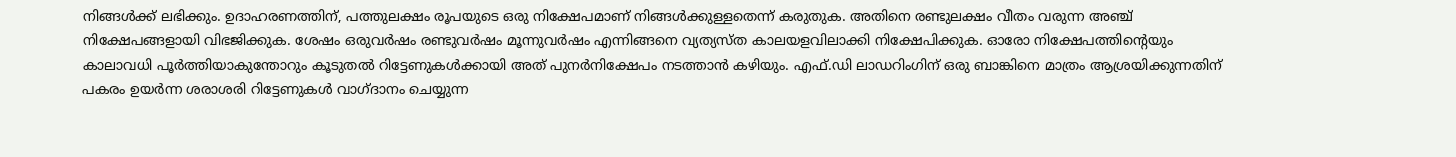നിങ്ങള്‍ക്ക് ലഭിക്കും. ഉദാഹരണത്തിന്, പത്തുലക്ഷം രൂപയുടെ ഒരു നിക്ഷേപമാണ് നിങ്ങള്‍ക്കുള്ളതെന്ന് കരുതുക. അതിനെ രണ്ടുലക്ഷം വീതം വരുന്ന അഞ്ച് നിക്ഷേപങ്ങളായി വിഭജിക്കുക. ശേഷം ഒരുവര്‍ഷം രണ്ടുവര്‍ഷം മൂന്നുവര്‍ഷം എന്നിങ്ങനെ വ്യത്യസ്ത കാലയളവിലാക്കി നിക്ഷേപിക്കുക. ഓരോ നിക്ഷേപത്തിന്റെയും കാലാവധി പൂര്‍ത്തിയാകുന്തോറും കൂടുതല്‍ റിട്ടേണുകള്‍ക്കായി അത് പുനര്‍നിക്ഷേപം നടത്താന്‍ കഴിയും. എഫ്.ഡി ലാഡറിംഗിന് ഒരു ബാങ്കിനെ മാത്രം ആശ്രയിക്കുന്നതിന് പകരം ഉയര്‍ന്ന ശരാശരി റിട്ടേണുകള്‍ വാഗ്ദാനം ചെയ്യുന്ന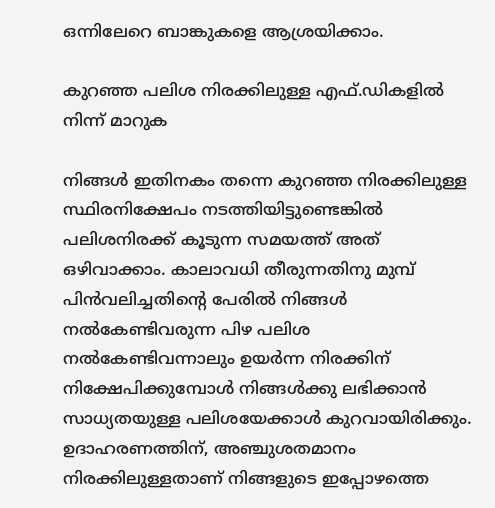ഒന്നിലേറെ ബാങ്കുകളെ ആശ്രയിക്കാം.

കുറഞ്ഞ പലിശ നിരക്കിലുള്ള എഫ്.ഡികളില്‍ നിന്ന് മാറുക

നിങ്ങള്‍ ഇതിനകം തന്നെ കുറഞ്ഞ നിരക്കിലുള്ള സ്ഥിരനിക്ഷേപം നടത്തിയിട്ടുണ്ടെങ്കില്‍ പലിശനിരക്ക് കൂടുന്ന സമയത്ത് അത് ഒഴിവാക്കാം. കാലാവധി തീരുന്നതിനു മുമ്പ് പിന്‍വലിച്ചതിന്റെ പേരില്‍ നിങ്ങള്‍ നല്‍കേണ്ടിവരുന്ന പിഴ പലിശ നല്‍കേണ്ടിവന്നാലും ഉയര്‍ന്ന നിരക്കിന് നിക്ഷേപിക്കുമ്പോള്‍ നിങ്ങള്‍ക്കു ലഭിക്കാന്‍ സാധ്യതയുള്ള പലിശയേക്കാള്‍ കുറവായിരിക്കും. ഉദാഹരണത്തിന്, അഞ്ചുശതമാനം നിരക്കിലുള്ളതാണ് നിങ്ങളുടെ ഇപ്പോഴത്തെ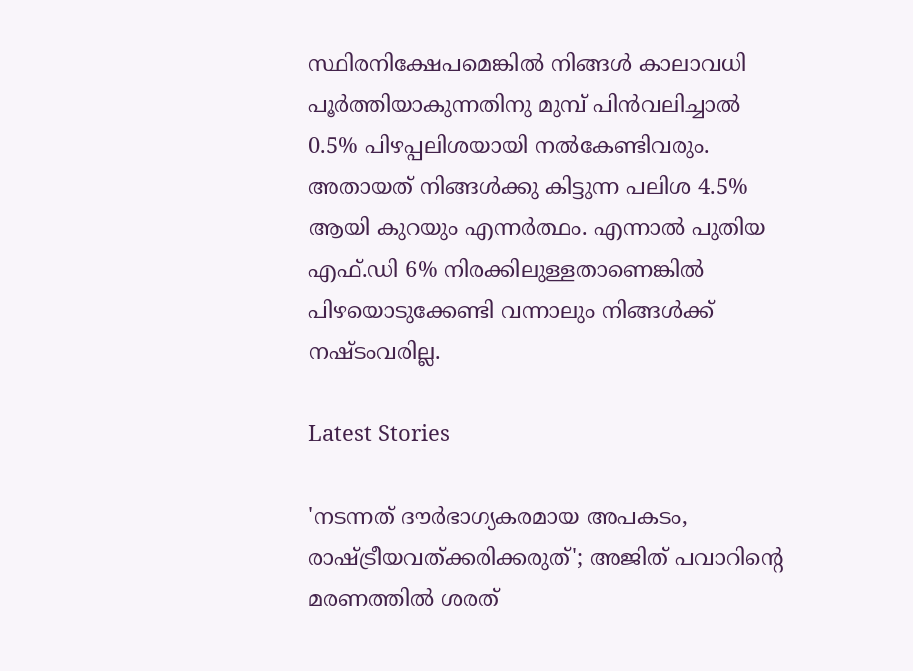സ്ഥിരനിക്ഷേപമെങ്കില്‍ നിങ്ങള്‍ കാലാവധി പൂര്‍ത്തിയാകുന്നതിനു മുമ്പ് പിന്‍വലിച്ചാല്‍ 0.5% പിഴപ്പലിശയായി നല്‍കേണ്ടിവരും. അതായത് നിങ്ങള്‍ക്കു കിട്ടുന്ന പലിശ 4.5% ആയി കുറയും എന്നര്‍ത്ഥം. എന്നാല്‍ പുതിയ എഫ്.ഡി 6% നിരക്കിലുള്ളതാണെങ്കില്‍ പിഴയൊടുക്കേണ്ടി വന്നാലും നിങ്ങള്‍ക്ക് നഷ്ടംവരില്ല.

Latest Stories

'നടന്നത് ദൗര്‍ഭാഗ്യകരമായ അപകടം, രാഷ്ട്രീയവത്ക്കരിക്കരുത്'; അജിത് പവാറിന്റെ മരണത്തില്‍ ശരത്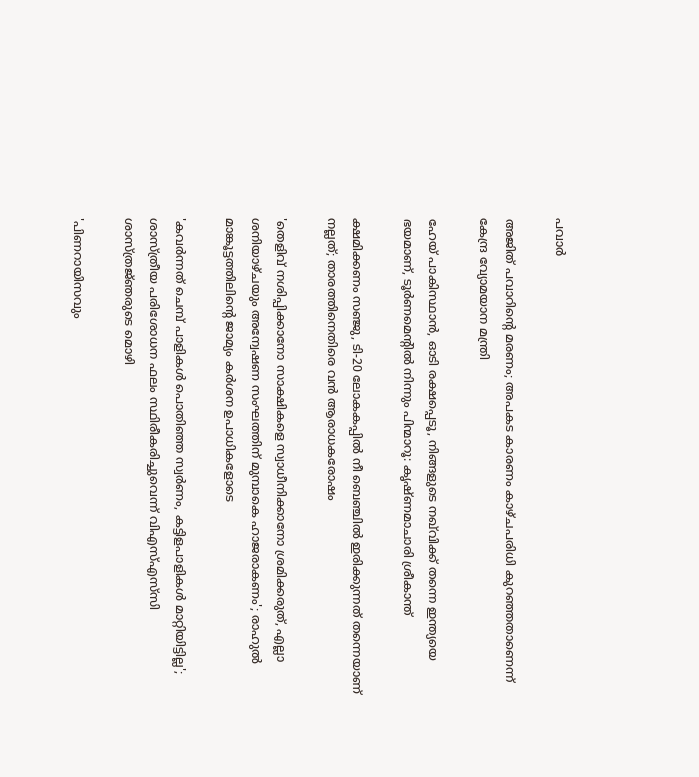പവാർ

അജിത് പവാറിന്റെ മരണം; അപകട കാരണം കാഴ്ചപരിധി കുറഞ്ഞതാണെന്ന് കേന്ദ്ര വ്യോമയാന മന്ത്രി

ഹേയ് പാകിസ്ഥാൻ, ഓടി രക്ഷപ്പെടൂ, നിങ്ങളുടെ നഖ്‌വിക്ക് തന്നെ ഇന്ത്യയെ ഭയമാണ്, ടൂർണമെന്റിൽ നിന്നും പിന്മാറൂ: കൃഷ്ണമാചാരി ശ്രീകാന്ത്

ക്ഷമിക്കണം സഞ്ജു, ടി-20 ലോകകപ്പിൽ നീ ബെഞ്ചിൽ ഇരിക്കുന്നത് തന്നെയാണ് നല്ലത്; താരത്തിനെതിരെ വൻ ആരാധകരോഷം

'തെളിവ് നശിപ്പിക്കാനോ സാക്ഷികളെ സ്വാധീനിക്കാനോ ശ്രമിക്കരുത്, എല്ലാ ശനിയാഴ്ചയും അന്വേഷണ സംഘത്തിന് മുമ്പാകെ ഹാജരാകണം'; രാഹുൽ മാങ്കൂട്ടത്തിലിന്റെ ജാമ്യം കർശന ഉപാധികളോടെ

'കവർന്നത് ചെമ്പ് പാളികൾ പൊതിഞ്ഞ സ്വർണം, കട്ടിളപാളികൾ മാറ്റിയിട്ടില്ല'; ശാസ്ത്രീയ പരിശോധന ഫലം സ്ഥിരീകരിച്ചുവെന്ന് വിഎസ്എസ്‍സി ശാസ്ത്രജ്‌ഞരുടെ മൊഴി

'പിണറായിസവും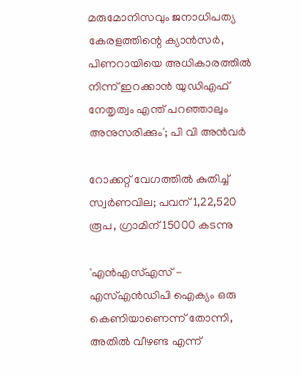മരുമോനിസവും ജനാധിപത്യ കേരളത്തിന്റെ ക്യാൻസർ, പിണറായിയെ അധികാരത്തിൽ നിന്ന് ഇറക്കാൻ യുഡിഎഫ് നേതൃത്വം എന്ത്‌ പറഞ്ഞാലും അനുസരിക്കും'; പി വി അൻവർ

റോക്കറ്റ് വേഗത്തിൽ കുതിച്ച് സ്വർണവില; പവന് 1,22,520 രൂപ, ഗ്രാമിന് 15000 കടന്നു

'എന്‍എസ്എസ് - എസ്എന്‍ഡിപി ഐക്യം ഒരു കെണിയാണെന്ന് തോന്നി, അതിൽ വീഴണ്ട എന്ന്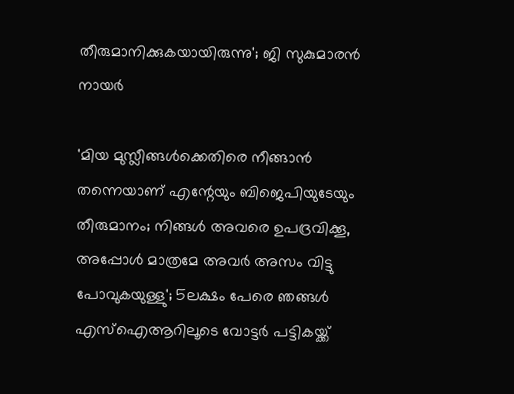തീരുമാനിക്കുകയായിരുന്നു'; ജി സുകുമാരൻ നായർ

'മിയ മുസ്ലീങ്ങള്‍ക്കെതിരെ നീങ്ങാന്‍ തന്നെയാണ് എന്റേയും ബിജെപിയുടേയും തീരുമാനം; നിങ്ങള്‍ അവരെ ഉപദ്രവിക്കൂ, അപ്പോള്‍ മാത്രമേ അവര്‍ അസം വിട്ടു പോവുകയുള്ളു'; 5ലക്ഷം പേരെ ഞങ്ങള്‍ എസ്‌ഐആറിലൂടെ വോട്ടര്‍ പട്ടികയ്ക്ക്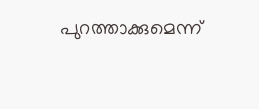പുറത്താക്കുമെന്ന്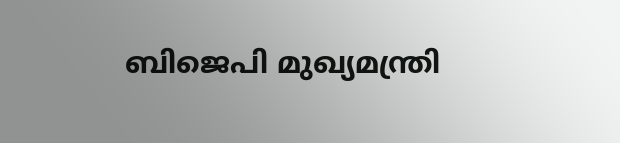ബിജെപി മുഖ്യമന്ത്രി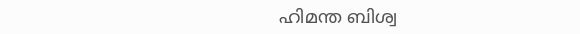ഹിമന്ത ബിശ്വ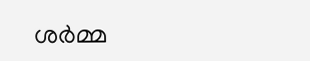ശര്‍മ്മ